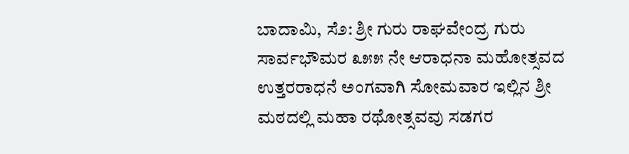ಬಾದಾಮಿ, ಸೆ೨: ಶ್ರೀ ಗುರು ರಾಘವೇಂದ್ರ ಗುರು ಸಾರ್ವಭೌಮರ ೩೫೫ ನೇ ಆರಾಧನಾ ಮಹೋತ್ಸವದ ಉತ್ತರರಾಧನೆ ಅಂಗವಾಗಿ ಸೋಮವಾರ ಇಲ್ಲಿನ ಶ್ರೀ ಮಠದಲ್ಲಿ ಮಹಾ ರಥೋತ್ಸವವು ಸಡಗರ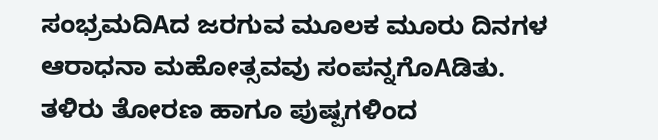ಸಂಭ್ರಮದಿAದ ಜರಗುವ ಮೂಲಕ ಮೂರು ದಿನಗಳ ಆರಾಧನಾ ಮಹೋತ್ಸವವು ಸಂಪನ್ನಗೊAಡಿತು.
ತಳಿರು ತೋರಣ ಹಾಗೂ ಪುಷ್ಪಗಳಿಂದ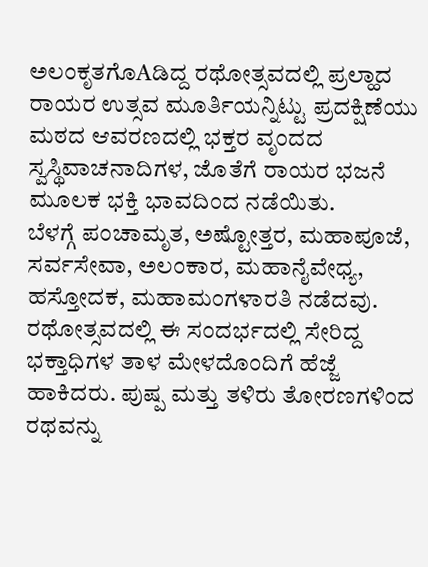ಅಲಂಕೃತಗೊAಡಿದ್ದ ರಥೋತ್ಸವದಲ್ಲಿ ಪ್ರಲ್ಹಾದ ರಾಯರ ಉತ್ಸವ ಮೂರ್ತಿಯನ್ನಿಟ್ಟು ಪ್ರದಕ್ಷಿಣೆಯು ಮಠದ ಆವರಣದಲ್ಲಿ ಭಕ್ತರ ವೃಂದದ ಸ್ವಸ್ಥಿವಾಚನಾದಿಗಳ, ಜೊತೆಗೆ ರಾಯರ ಭಜನೆ ಮೂಲಕ ಭಕ್ತಿ ಭಾವದಿಂದ ನಡೆಯಿತು.
ಬೆಳಗ್ಗೆ ಪಂಚಾಮೃತ, ಅಷ್ಟೋತ್ತರ, ಮಹಾಪೂಜೆ, ಸರ್ವಸೇವಾ, ಅಲಂಕಾರ, ಮಹಾನೈವೇಧ್ಯ, ಹಸ್ತೋದಕ, ಮಹಾಮಂಗಳಾರತಿ ನಡೆದವು.
ರಥೋತ್ಸವದಲ್ಲಿ ಈ ಸಂದರ್ಭದಲ್ಲಿ ಸೇರಿದ್ದ ಭಕ್ತಾಧಿಗಳ ತಾಳ ಮೇಳದೊಂದಿಗೆ ಹೆಜ್ಜೆ ಹಾಕಿದರು. ಪುಷ್ಪ ಮತ್ತು ತಳಿರು ತೋರಣಗಳಿಂದ ರಥವನ್ನು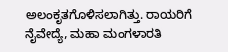ಅಲಂಕೃತಗೊಳಿಸಲಾಗಿತ್ತು. ರಾಯರಿಗೆ ನೈವೇದ್ಯೆ, ಮಹಾ ಮಂಗಳಾರತಿ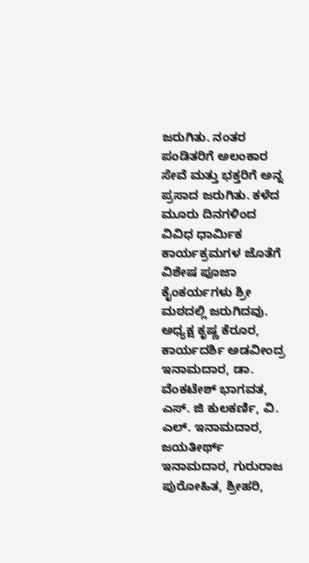ಜರುಗಿತು. ನಂತರ ಪಂಡಿತರಿಗೆ ಅಲಂಕಾರ ಸೇವೆ ಮತ್ತು ಭಕ್ತರಿಗೆ ಅನ್ನ ಪ್ರಸಾದ ಜರುಗಿತು. ಕಳೆದ ಮೂರು ದಿನಗಳಿಂದ ವಿವಿಧ ಧಾರ್ಮಿಕ ಕಾರ್ಯಕ್ರಮಗಳ ಜೊತೆಗೆ ವಿಶೇಷ ಪೂಜಾ ಕೈಂಕರ್ಯಗಳು ಶ್ರೀ ಮಠದಲ್ಲಿ ಜರುಗಿದವು.
ಅಧ್ಯಕ್ಷ ಕೃಷ್ಣ ಕೆರೂರ, ಕಾರ್ಯದರ್ಶಿ ಅಡವೀಂದ್ರ ಇನಾಮದಾರ, ಡಾ. ವೆಂಕಟೇಶ್ ಭಾಗವತ, ಎಸ್. ಜಿ ಕುಲಕರ್ಣಿ, ವಿ. ಎಲ್. ಇನಾಮದಾರ, ಜಯತೀರ್ಥ್ ಇನಾಮದಾರ, ಗುರುರಾಜ ಪುರೋಹಿತ, ಶ್ರೀಹರಿ,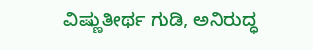ವಿಷ್ಣುತೀರ್ಥ ಗುಡಿ, ಅನಿರುದ್ಧ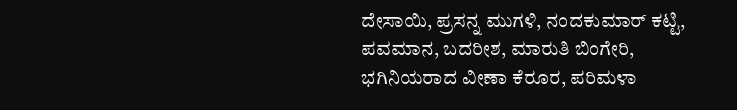ದೇಸಾಯಿ, ಪ್ರಸನ್ನ ಮುಗಳಿ, ನಂದಕುಮಾರ್ ಕಟ್ಟಿ, ಪವಮಾನ, ಬದರೀಶ, ಮಾರುತಿ ಬಿಂಗೇರಿ, ಭಗಿನಿಯರಾದ ವೀಣಾ ಕೆರೂರ, ಪರಿಮಳಾ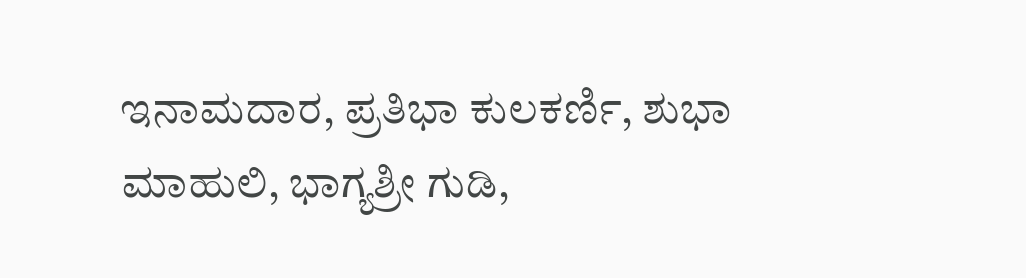ಇನಾಮದಾರ, ಪ್ರತಿಭಾ ಕುಲಕರ್ಣಿ, ಶುಭಾ ಮಾಹುಲಿ, ಭಾಗ್ಯಶ್ರೀ ಗುಡಿ,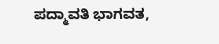ಪದ್ಮಾವತಿ ಭಾಗವತ,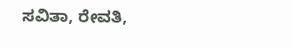ಸವಿತಾ, ರೇವತಿ,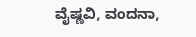ವೈಷ್ಣವಿ, ವಂದನಾ,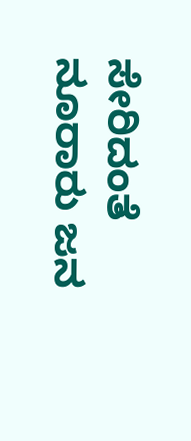ಸೇರಿದಂತೆ ನೂರಾರು ಜನ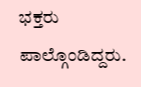ಭಕ್ತರು ಪಾಲ್ಗೊಂಡಿದ್ದರು.